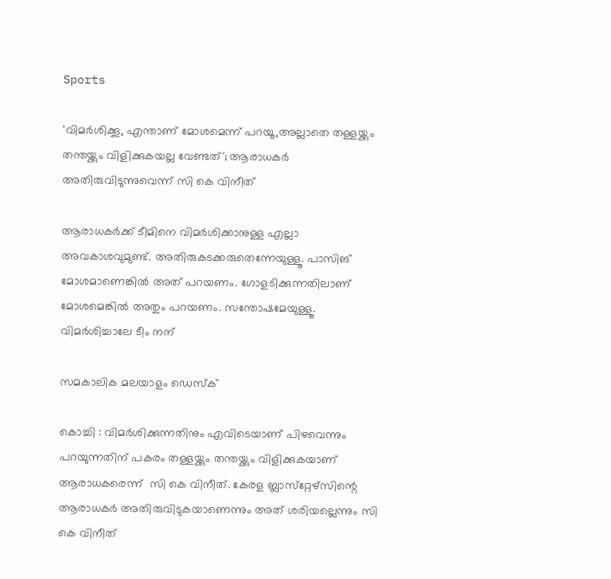Sports

'വിമര്‍ശിക്കൂ, എന്താണ് മോശമെന്ന് പറയൂ,അല്ലാതെ തള്ളയ്ക്കും തന്തയ്ക്കും വിളിക്കുകയല്ല വേണ്ടത്‌'; ആരാധകര്‍ അതിരുവിടുന്നുവെന്ന് സി കെ വിനീത്

ആരാധകര്‍ക്ക് ടീമിനെ വിമര്‍ശിക്കാനുള്ള എല്ലാ അവകാശവുമുണ്ട്. അതിരുകടക്കരുതെന്നേയുള്ളൂ. പാസിങ് മോശമാണെങ്കില്‍ അത് പറയണം. ഗോളടിക്കുന്നതിലാണ് മോശമെങ്കില്‍ അതും പറയണം. സന്തോഷമേയുള്ളൂ. വിമര്‍ശിച്ചാലേ ടീം നന്

സമകാലിക മലയാളം ഡെസ്ക്

കൊച്ചി : വിമര്‍ശിക്കുന്നതിനും എവിടെയാണ് പിഴവെന്നും പറയുന്നതിന് പകരം തള്ളയ്ക്കും തന്തയ്ക്കും വിളിക്കുകയാണ് ആരാധകരെന്ന്  സി കെ വിനീത്. കേരള ബ്ലാസ്‌റ്റേഴ്‌സിന്റെ ആരാധകര്‍ അതിരുവിടുകയാണെന്നും അത് ശരിയല്ലെന്നും സി കെ വിനീത്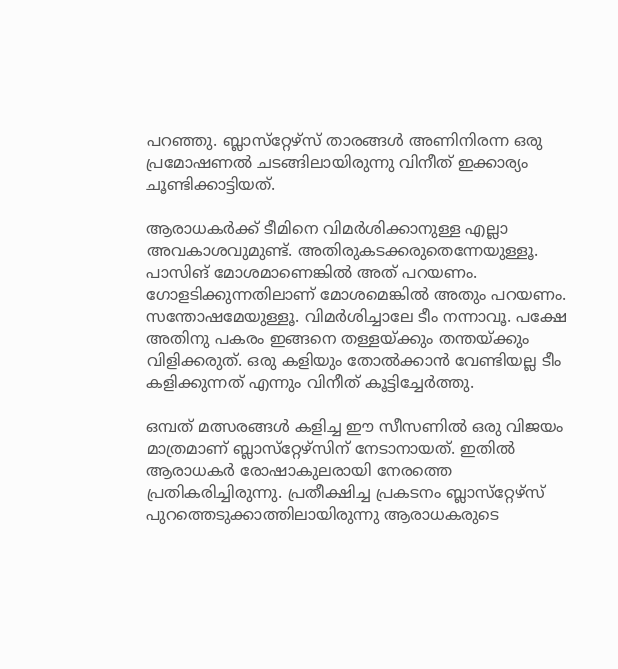പറഞ്ഞു. ബ്ലാസ്‌റ്റേഴ്‌സ് താരങ്ങള്‍ അണിനിരന്ന ഒരു പ്രമോഷണല്‍ ചടങ്ങിലായിരുന്നു വിനീത് ഇക്കാര്യം ചൂണ്ടിക്കാട്ടിയത്.

ആരാധകര്‍ക്ക് ടീമിനെ വിമര്‍ശിക്കാനുള്ള എല്ലാ അവകാശവുമുണ്ട്. അതിരുകടക്കരുതെന്നേയുള്ളൂ. പാസിങ് മോശമാണെങ്കില്‍ അത് പറയണം. ഗോളടിക്കുന്നതിലാണ് മോശമെങ്കില്‍ അതും പറയണം. സന്തോഷമേയുള്ളൂ. വിമര്‍ശിച്ചാലേ ടീം നന്നാവൂ. പക്ഷേ അതിനു പകരം ഇങ്ങനെ തള്ളയ്ക്കും തന്തയ്ക്കും വിളിക്കരുത്. ഒരു കളിയും തോല്‍ക്കാന്‍ വേണ്ടിയല്ല ടീം കളിക്കുന്നത് എന്നും വിനീത് കൂട്ടിച്ചേര്‍ത്തു.

ഒമ്പത് മത്സരങ്ങള്‍ കളിച്ച ഈ സീസണില്‍ ഒരു വിജയം മാത്രമാണ് ബ്ലാസ്‌റ്റേഴ്‌സിന് നേടാനായത്. ഇതില്‍ ആരാധകര്‍ രോഷാകുലരായി നേരത്തെ പ്രതികരിച്ചിരുന്നു. പ്രതീക്ഷിച്ച പ്രകടനം ബ്ലാസ്‌റ്റേഴ്‌സ് പുറത്തെടുക്കാത്തിലായിരുന്നു ആരാധകരുടെ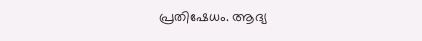പ്രതിഷേധം. ആദ്യ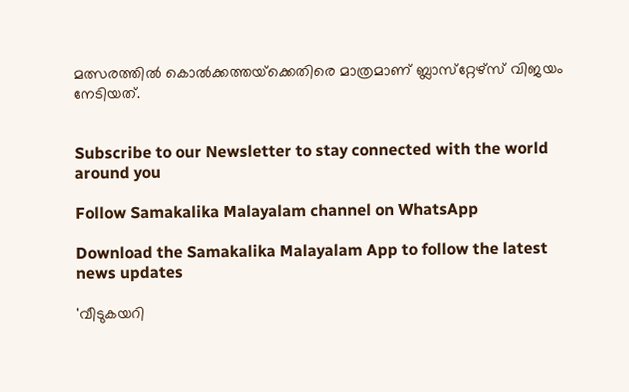മത്സരത്തില്‍ കൊല്‍ക്കത്തയ്‌ക്കെതിരെ മാത്രമാണ് ബ്ലാസ്‌റ്റേഴ്‌സ് വിജയം നേടിയത്.


Subscribe to our Newsletter to stay connected with the world around you

Follow Samakalika Malayalam channel on WhatsApp

Download the Samakalika Malayalam App to follow the latest news updates

'വീടുകയറി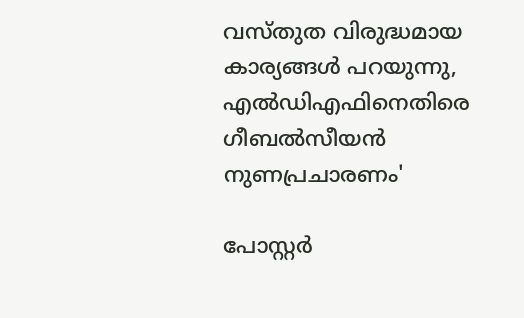വസ്തുത വിരുദ്ധമായ കാര്യങ്ങള്‍ പറയുന്നു, എല്‍ഡിഎഫിനെതിരെ ഗീബല്‍സീയന്‍ നുണപ്രചാരണം'

പോസ്റ്റര്‍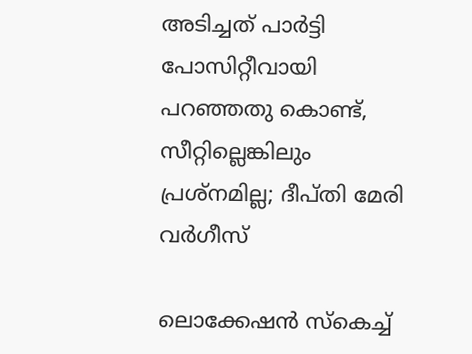അടിച്ചത് പാര്‍ട്ടി പോസിറ്റീവായി പറഞ്ഞതു കൊണ്ട്, സീറ്റില്ലെങ്കിലും പ്രശ്‌നമില്ല; ദീപ്തി മേരി വര്‍ഗീസ്

ലൊക്കേഷന്‍ സ്‌കെച്ച്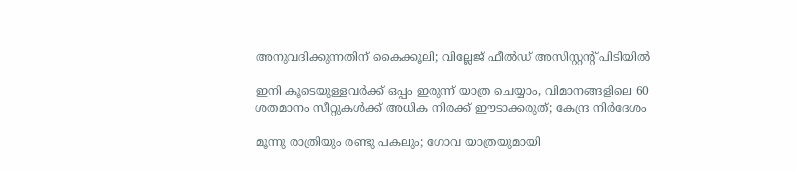അനുവദിക്കുന്നതിന് കൈക്കൂലി; വില്ലേജ് ഫീല്‍ഡ് അസിസ്റ്റന്റ് പിടിയില്‍

ഇനി കൂടെയുള്ളവര്‍ക്ക് ഒപ്പം ഇരുന്ന് യാത്ര ചെയ്യാം, വിമാനങ്ങളിലെ 60 ശതമാനം സീറ്റുകള്‍ക്ക് അധിക നിരക്ക് ഈടാക്കരുത്; കേന്ദ്ര നിര്‍ദേശം

മൂന്നു രാത്രിയും രണ്ടു പകലും; ഗോവ യാത്രയുമായി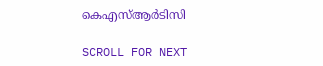കെഎസ്ആര്‍ടിസി

SCROLL FOR NEXT